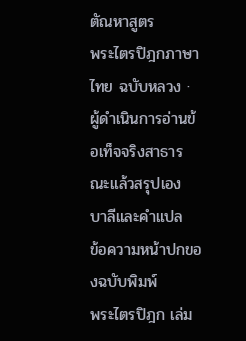ตัณหาสูตร
พระไตรปิฎกภาษาไทย ฉบับหลวง · ผู้ดำเนินการอ่านข้อเท็จจริงสาธารณะแล้วสรุปเอง
บาลีและคำแปล
ข้อความหน้าปกของฉบับพิมพ์
พระไตรปิฎก เล่ม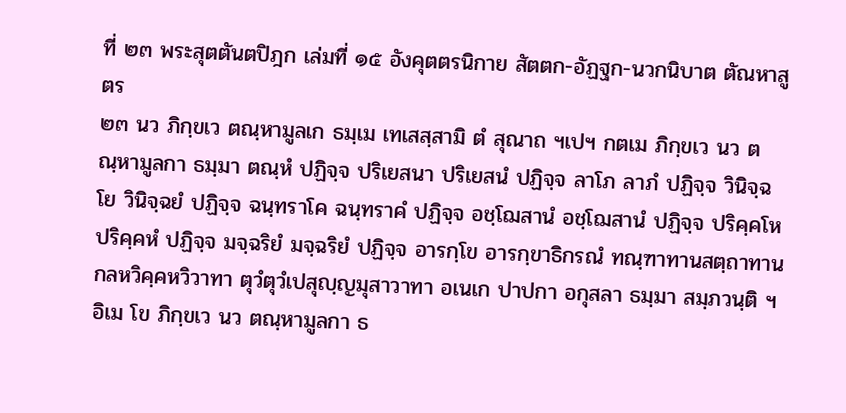ที่ ๒๓ พระสุตตันตปิฎก เล่มที่ ๑๕ อังคุตตรนิกาย สัตตก-อัฏฐก-นวกนิบาต ตัณหาสูตร
๒๓ นว ภิกฺขเว ตณฺหามูลเก ธมฺเม เทเสสฺสามิ ตํ สุณาถ ฯเปฯ กตเม ภิกฺขเว นว ตณฺหามูลกา ธมฺมา ตณฺหํ ปฏิจฺจ ปริเยสนา ปริเยสนํ ปฏิจฺจ ลาโภ ลาภํ ปฏิจฺจ วินิจฺฉโย วินิจฺฉยํ ปฏิจฺจ ฉนฺทราโค ฉนฺทราคํ ปฏิจฺจ อชฺโฌสานํ อชฺโฌสานํ ปฏิจฺจ ปริคฺคโห ปริคฺคหํ ปฏิจฺจ มจฺฉริยํ มจฺฉริยํ ปฏิจฺจ อารกฺโข อารกฺขาธิกรณํ ทณฺฑาทานสตฺถาทานกลหวิคฺคหวิวาทา ตุวํตุวํเปสุญฺญมุสาวาทา อเนเก ปาปกา อกุสลา ธมฺมา สมฺภวนฺติ ฯ อิเม โข ภิกฺขเว นว ตณฺหามูลกา ธ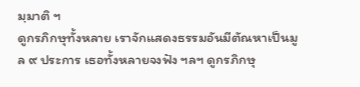มฺมาติ ฯ
ดูกรภิกษุทั้งหลาย เราจักแสดงธรรมอันมีตัณหาเป็นมูล ๙ ประการ เธอทั้งหลายจงฟัง ฯลฯ ดูกรภิกษุ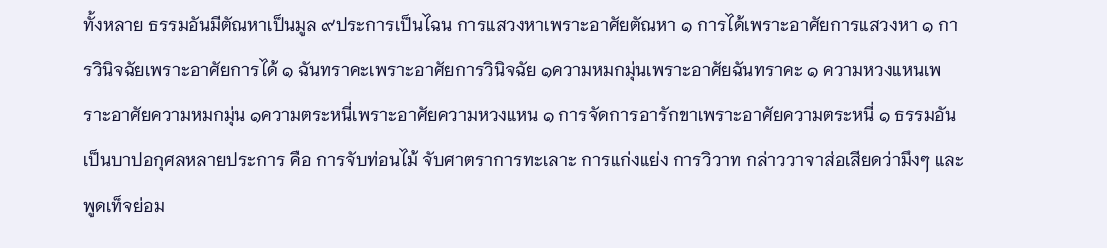ทั้งหลาย ธรรมอันมีตัณหาเป็นมูล ๙ประการเป็นไฉน การแสวงหาเพราะอาศัยตัณหา ๑ การได้เพราะอาศัยการแสวงหา ๑ การวินิจฉัยเพราะอาศัยการได้ ๑ ฉันทราคะเพราะอาศัยการวินิจฉัย ๑ความหมกมุ่นเพราะอาศัยฉันทราคะ ๑ ความหวงแหนเพราะอาศัยความหมกมุ่น ๑ความตระหนี่เพราะอาศัยความหวงแหน ๑ การจัดการอารักขาเพราะอาศัยความตระหนี่ ๑ ธรรมอันเป็นบาปอกุศลหลายประการ คือ การจับท่อนไม้ จับศาตราการทะเลาะ การแก่งแย่ง การวิวาท กล่าววาจาส่อเสียดว่ามึงๆ และพูดเท็จย่อม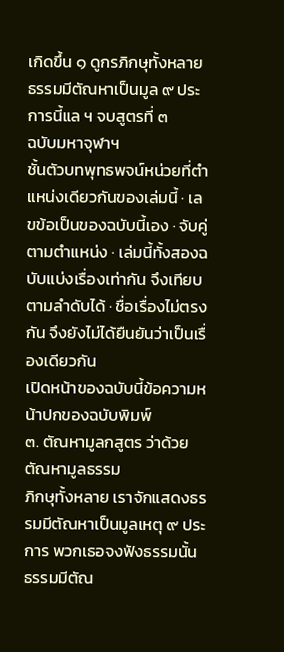เกิดขึ้น ๑ ดูกรภิกษุทั้งหลาย ธรรมมีตัณหาเป็นมูล ๙ ประการนี้แล ฯ จบสูตรที่ ๓
ฉบับมหาจุฬาฯ
ชั้นตัวบทพุทธพจน์หน่วยที่ตำแหน่งเดียวกันของเล่มนี้ · เลขข้อเป็นของฉบับนี้เอง · จับคู่ตามตำแหน่ง · เล่มนี้ทั้งสองฉบับแบ่งเรื่องเท่ากัน จึงเทียบตามลำดับได้ · ชื่อเรื่องไม่ตรงกัน จึงยังไม่ได้ยืนยันว่าเป็นเรื่องเดียวกัน
เปิดหน้าของฉบับนี้ข้อความหน้าปกของฉบับพิมพ์
๓. ตัณหามูลกสูตร ว่าด้วยตัณหามูลธรรม
ภิกษุทั้งหลาย เราจักแสดงธรรมมีตัณหาเป็นมูลเหตุ ๙ ประการ พวกเธอจงฟังธรรมนั้น ธรรมมีตัณ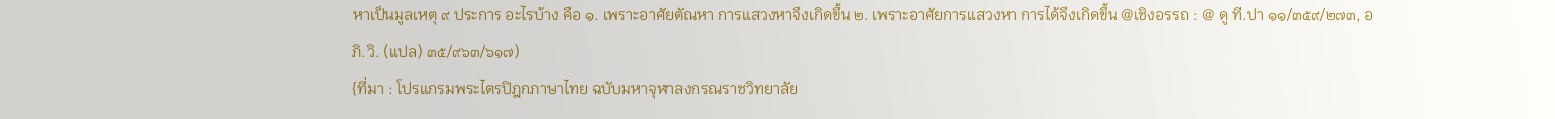หาเป็นมูลเหตุ ๙ ประการ อะไรบ้าง คือ ๑. เพราะอาศัยตัณหา การแสวงหาจึงเกิดขึ้น ๒. เพราะอาศัยการแสวงหา การได้จึงเกิดขึ้น @เชิงอรรถ : @ ดู ที.ปา ๑๑/๓๕๙/๒๗๓, อภิ.วิ. (แปล) ๓๕/๙๖๓/๖๑๗)
{ที่มา : โปรแกรมพระไตรปิฎกภาษาไทย ฉบับมหาจุฬาลงกรณราชวิทยาลัย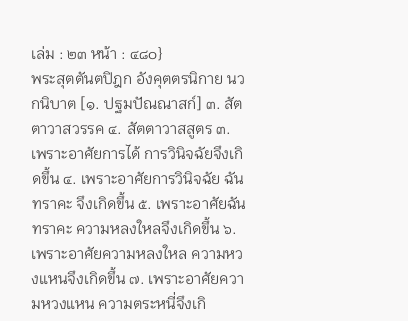เล่ม : ๒๓ หน้า : ๔๘๐}
พระสุตตันตปิฎก อังคุตตรนิกาย นวกนิบาต [๑. ปฐมปัณณาสก์] ๓. สัตตาวาสวรรค ๔. สัตตาวาสสูตร ๓. เพราะอาศัยการได้ การวินิจฉัยจึงเกิดขึ้น ๔. เพราะอาศัยการวินิจฉัย ฉันทราคะ จึงเกิดขึ้น ๕. เพราะอาศัยฉันทราคะ ความหลงใหลจึงเกิดขึ้น ๖. เพราะอาศัยความหลงใหล ความหวงแหนจึงเกิดขึ้น ๗. เพราะอาศัยความหวงแหน ความตระหนี่จึงเกิ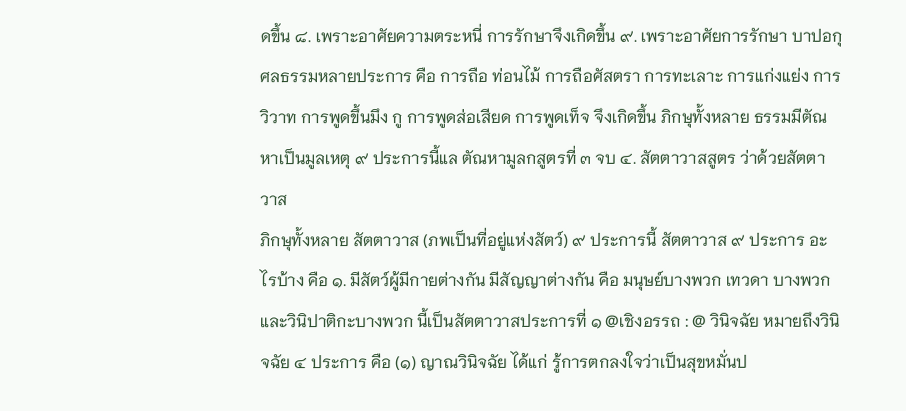ดขึ้น ๘. เพราะอาศัยความตระหนี่ การรักษาจึงเกิดขึ้น ๙. เพราะอาศัยการรักษา บาปอกุศลธรรมหลายประการ คือ การถือ ท่อนไม้ การถือศัสตรา การทะเลาะ การแก่งแย่ง การวิวาท การพูดขึ้นมึง กู การพูดส่อเสียด การพูดเท็จ จึงเกิดขึ้น ภิกษุทั้งหลาย ธรรมมีตัณหาเป็นมูลเหตุ ๙ ประการนี้แล ตัณหามูลกสูตรที่ ๓ จบ ๔. สัตตาวาสสูตร ว่าด้วยสัตตาวาส
ภิกษุทั้งหลาย สัตตาวาส (ภพเป็นที่อยู่แห่งสัตว์) ๙ ประการนี้ สัตตาวาส ๙ ประการ อะไรบ้าง คือ ๑. มีสัตว์ผู้มีกายต่างกัน มีสัญญาต่างกัน คือ มนุษย์บางพวก เทวดา บางพวก และวินิปาติกะบางพวก นี้เป็นสัตตาวาสประการที่ ๑ @เชิงอรรถ : @ วินิจฉัย หมายถึงวินิจฉัย ๔ ประการ คือ (๑) ญาณวินิจฉัย ได้แก่ รู้การตกลงใจว่าเป็นสุขหมั่นป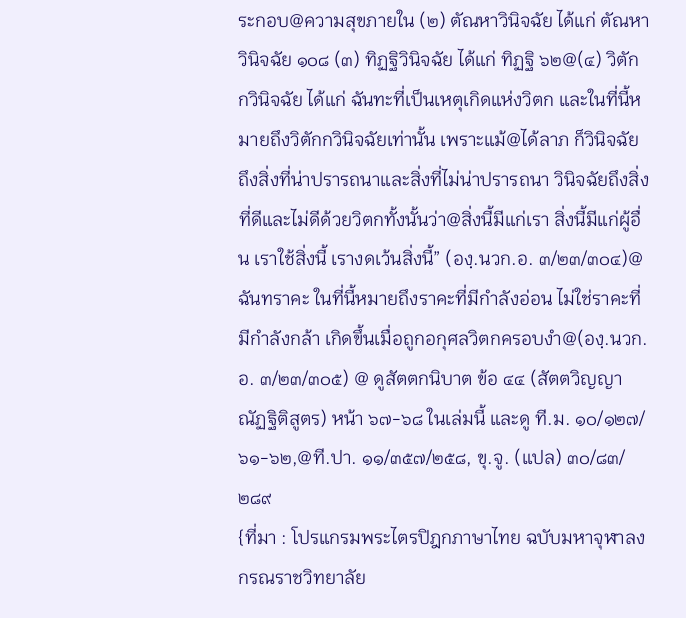ระกอบ@ความสุขภายใน (๒) ตัณหาวินิจฉัย ได้แก่ ตัณหาวินิจฉัย ๑๐๘ (๓) ทิฏฐิวินิจฉัย ได้แก่ ทิฏฐิ ๖๒@(๔) วิตักกวินิจฉัย ได้แก่ ฉันทะที่เป็นเหตุเกิดแห่งวิตก และในที่นี้หมายถึงวิตักกวินิจฉัยเท่านั้น เพราะแม้@ได้ลาภ ก็วินิจฉัยถึงสิ่งที่น่าปรารถนาและสิ่งที่ไม่น่าปรารถนา วินิจฉัยถึงสิ่งที่ดีและไม่ดีด้วยวิตกทั้งนั้นว่า@สิ่งนี้มีแก่เรา สิ่งนี้มีแก่ผู้อื่น เราใช้สิ่งนี้ เรางดเว้นสิ่งนี้” (องฺ.นวก.อ. ๓/๒๓/๓๐๔)@ ฉันทราคะ ในที่นี้หมายถึงราคะที่มีกำลังอ่อน ไม่ใช่ราคะที่มีกำลังกล้า เกิดขึ้นเมื่อถูกอกุศลวิตกครอบงำ@(องฺ.นวก.อ. ๓/๒๓/๓๐๕) @ ดูสัตตกนิบาต ข้อ ๔๔ (สัตตวิญญาณัฏฐิติสูตร) หน้า ๖๗-๖๘ ในเล่มนี้ และดู ที.ม. ๑๐/๑๒๗/๖๑-๖๒,@ที.ปา. ๑๑/๓๕๗/๒๕๘, ขุ.จู. (แปล) ๓๐/๘๓/๒๘๙
{ที่มา : โปรแกรมพระไตรปิฎกภาษาไทย ฉบับมหาจุฬาลงกรณราชวิทยาลัย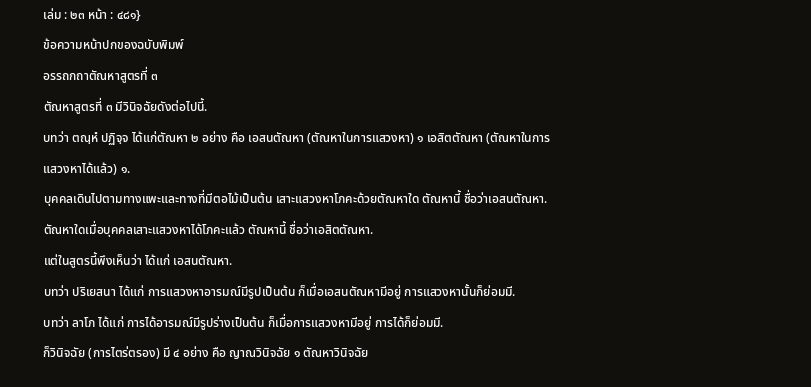เล่ม : ๒๓ หน้า : ๔๘๑}
ข้อความหน้าปกของฉบับพิมพ์
อรรถกถาตัณหาสูตรที่ ๓
ตัณหาสูตรที่ ๓ มีวินิจฉัยดังต่อไปนี้.
บทว่า ตณฺหํ ปฏิจฺจ ได้แก่ตัณหา ๒ อย่าง คือ เอสนตัณหา (ตัณหาในการแสวงหา) ๑ เอสิตตัณหา (ตัณหาในการแสวงหาได้แล้ว) ๑.
บุคคลเดินไปตามทางแพะและทางที่มีตอไม้เป็นต้น เสาะแสวงหาโภคะด้วยตัณหาใด ตัณหานี้ ชื่อว่าเอสนตัณหา. ตัณหาใดเมื่อบุคคลเสาะแสวงหาได้โภคะแล้ว ตัณหานี้ ชื่อว่าเอสิตตัณหา.
แต่ในสูตรนี้พึงเห็นว่า ได้แก่ เอสนตัณหา.
บทว่า ปริเยสนา ได้แก่ การแสวงหาอารมณ์มีรูปเป็นต้น ก็เมื่อเอสนตัณหามีอยู่ การแสวงหานั้นก็ย่อมมี.
บทว่า ลาโภ ได้แก่ การได้อารมณ์มีรูปร่างเป็นต้น ก็เมื่อการแสวงหามีอยู่ การได้ก็ย่อมมี.
ก็วินิจฉัย (การไตร่ตรอง) มี ๔ อย่าง คือ ญาณวินิจฉัย ๑ ตัณหาวินิจฉัย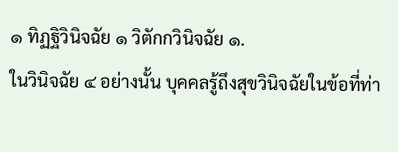๑ ทิฏฐิวินิจฉัย ๑ วิตักกวินิจฉัย ๑.
ในวินิจฉัย ๔ อย่างนั้น บุคคลรู้ถึงสุขวินิจฉัยในข้อที่ท่า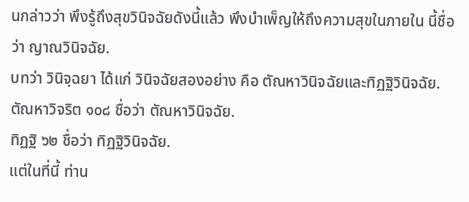นกล่าวว่า พึงรู้ถึงสุขวินิจฉัยดังนี้แล้ว พึงบำเพ็ญให้ถึงความสุขในภายใน นี้ชื่อว่า ญาณวินิจฉัย.
บทว่า วินิจฺฉยา ได้แก่ วินิจฉัยสองอย่าง คือ ตัณหาวินิจฉัยและทิฏฐิวินิจฉัย.
ตัณหาวิจริต ๑๐๘ ชื่อว่า ตัณหาวินิจฉัย.
ทิฏฐิ ๖๒ ชื่อว่า ทิฏฐิวินิจฉัย.
แต่ในที่นี้ ท่าน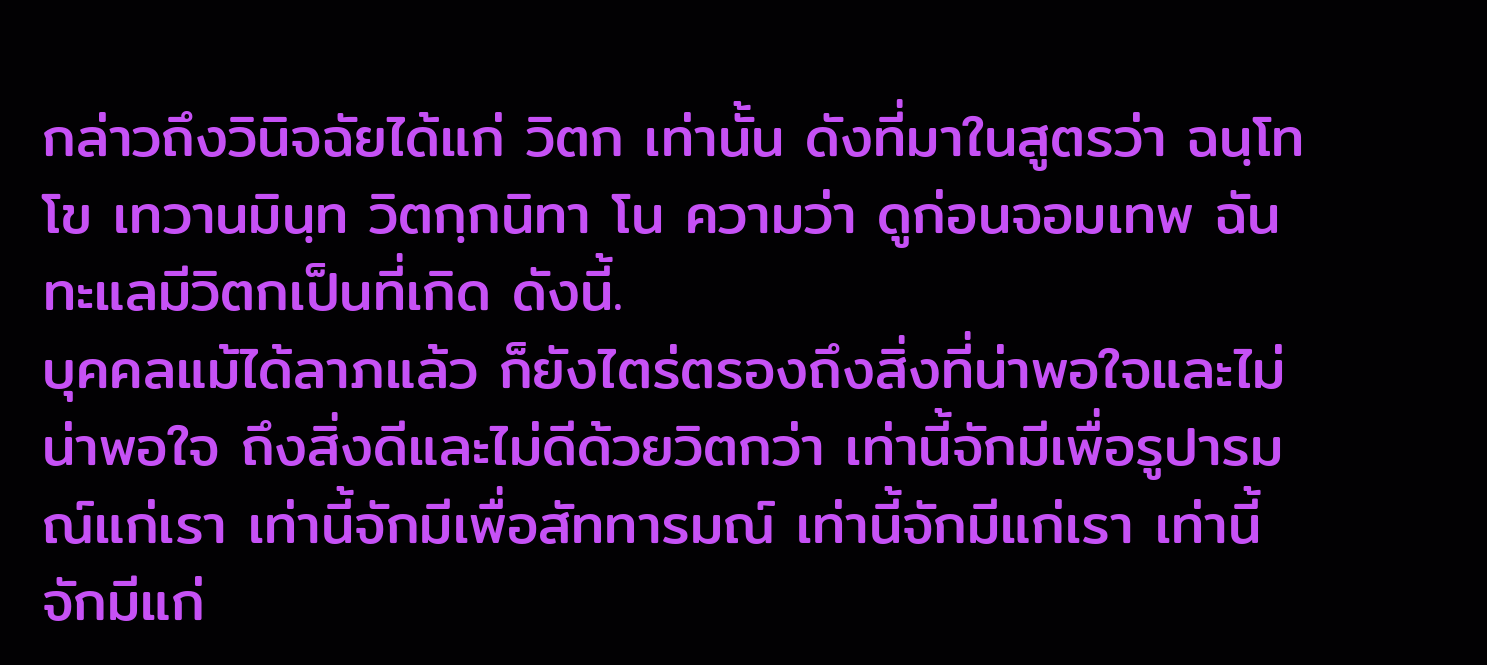กล่าวถึงวินิจฉัยได้แก่ วิตก เท่านั้น ดังที่มาในสูตรว่า ฉนฺโท โข เทวานมินฺท วิตกฺกนิทา โน ความว่า ดูก่อนจอมเทพ ฉันทะแลมีวิตกเป็นที่เกิด ดังนี้.
บุคคลแม้ได้ลาภแล้ว ก็ยังไตร่ตรองถึงสิ่งที่น่าพอใจและไม่น่าพอใจ ถึงสิ่งดีและไม่ดีด้วยวิตกว่า เท่านี้จักมีเพื่อรูปารมณ์แก่เรา เท่านี้จักมีเพื่อสัททารมณ์ เท่านี้จักมีแก่เรา เท่านี้จักมีแก่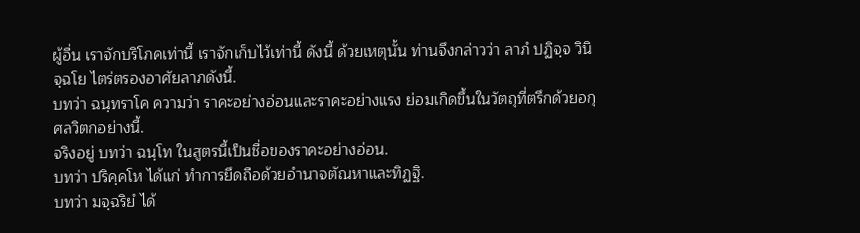ผู้อื่น เราจักบริโภคเท่านี้ เราจักเก็บไว้เท่านี้ ดังนี้ ด้วยเหตุนั้น ท่านจึงกล่าวว่า ลาภํ ปฏิจฺจ วินิจฺฉโย ไตร่ตรองอาศัยลาภดังนี้.
บทว่า ฉนฺทราโค ความว่า ราคะอย่างอ่อนและราคะอย่างแรง ย่อมเกิดขึ้นในวัตถุที่ตรึกด้วยอกุศลวิตกอย่างนี้.
จริงอยู่ บทว่า ฉนฺโท ในสูตรนี้เป็นชื่อของราคะอย่างอ่อน.
บทว่า ปริคฺคโห ได้แก่ ทำการยึดถือด้วยอำนาจตัณหาและทิฏฐิ.
บทว่า มจฺฉริยํ ได้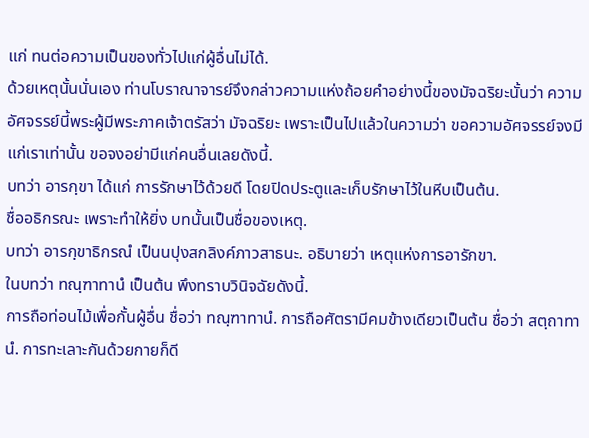แก่ ทนต่อความเป็นของทั่วไปแก่ผู้อื่นไม่ได้.
ด้วยเหตุนั้นนั่นเอง ท่านโบราณาจารย์จึงกล่าวความแห่งถ้อยคำอย่างนี้ของมัจฉริยะนั้นว่า ความอัศจรรย์นี้พระผู้มีพระภาคเจ้าตรัสว่า มัจฉริยะ เพราะเป็นไปแล้วในความว่า ขอความอัศจรรย์จงมีแก่เราเท่านั้น ขอจงอย่ามีแก่คนอื่นเลยดังนี้.
บทว่า อารกฺขา ได้แก่ การรักษาไว้ด้วยดี โดยปิดประตูและเก็บรักษาไว้ในหีบเป็นต้น.
ชื่ออธิกรณะ เพราะทำให้ยิ่ง บทนั้นเป็นชื่อของเหตุ.
บทว่า อารกฺขาธิกรณํ เป็นนปุงสกลิงค์ภาวสาธนะ. อธิบายว่า เหตุแห่งการอารักขา.
ในบทว่า ทณฺฑาทานํ เป็นต้น พึงทราบวินิจฉัยดังนี้.
การถือท่อนไม้เพื่อกั้นผู้อื่น ชื่อว่า ทณฺฑาทานํ. การถือศัตรามีคมข้างเดียวเป็นต้น ชื่อว่า สตฺถาทานํ. การทะเลาะกันด้วยกายก็ดี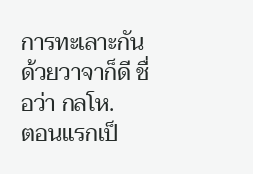การทะเลาะกันด้วยวาจาก็ดี ชื่อว่า กลโห.
ตอนแรกเป็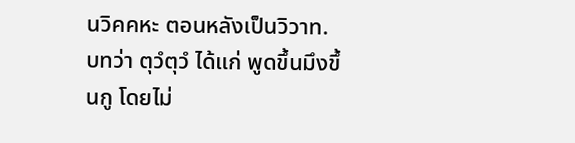นวิคคหะ ตอนหลังเป็นวิวาท.
บทว่า ตุวํตุวํ ได้แก่ พูดขึ้นมึงขึ้นกู โดยไม่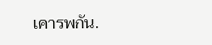เคารพกัน.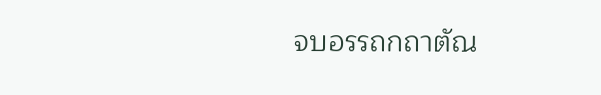จบอรรถกถาตัณ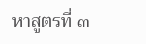หาสูตรที่ ๓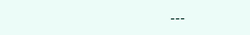---